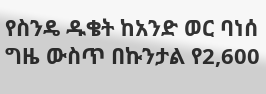የስንዴ ዱቄት ከአንድ ወር ባነሰ ግዜ ውስጥ በኩንታል የ2,600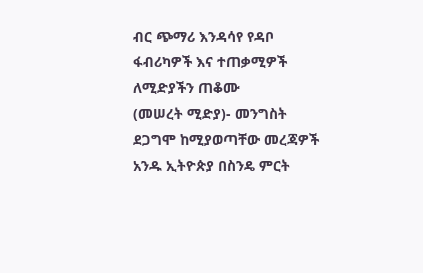ብር ጭማሪ እንዳሳየ የዳቦ ፋብሪካዎች እና ተጠቃሚዎች ለሚድያችን ጠቆሙ
(መሠረት ሚድያ)- መንግስት ደጋግሞ ከሚያወጣቸው መረጃዎች አንዱ ኢትዮጵያ በስንዴ ምርት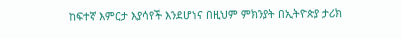ከፍተኛ እምርታ እያሳየች እንደሆነና በዚህም ምክንያት በኢትዮጵያ ታሪክ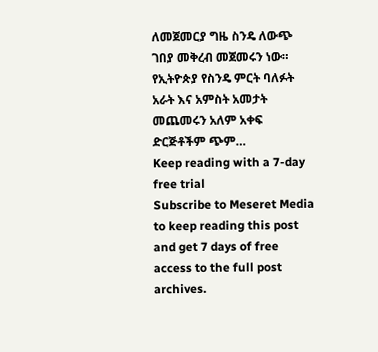ለመጀመርያ ግዜ ስንዴ ለውጭ ገበያ መቅረብ መጀመሩን ነው።
የኢትዮጵያ የስንዴ ምርት ባለፉት አራት እና አምስት አመታት መጨመሩን አለም አቀፍ ድርጅቶችም ጭም…
Keep reading with a 7-day free trial
Subscribe to Meseret Media to keep reading this post and get 7 days of free access to the full post archives.